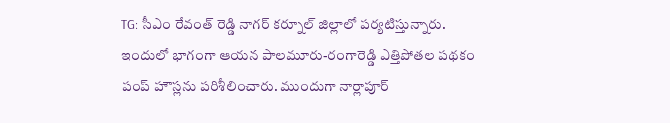TG: సీఎం రేవంత్ రెడ్డి నాగర్ కర్నూల్ జిల్లాలో పర్యటిస్తున్నారు. ఇందులో భాగంగా ఆయన పాలమూరు-రంగారెడ్డి ఎత్తిపోతల పథకం పంప్ హౌస్లను పరిశీలించారు. ముందుగా నార్లాపూర్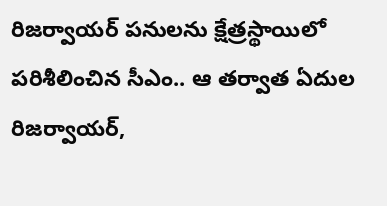రిజర్వాయర్ పనులను క్షేత్రస్థాయిలో పరిశీలించిన సీఎం.. ఆ తర్వాత ఏదుల రిజర్వాయర్,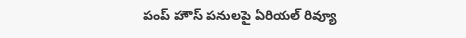పంప్ హౌస్ పనులపై ఏరియల్ రివ్యూ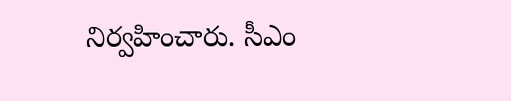నిర్వహించారు. సీఎం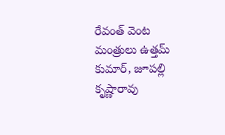రేవంత్ వెంట మంత్రులు ఉత్తమ్ కుమార్, జూపల్లి కృష్ణారావు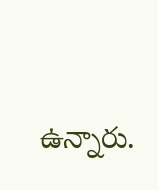ఉన్నారు.